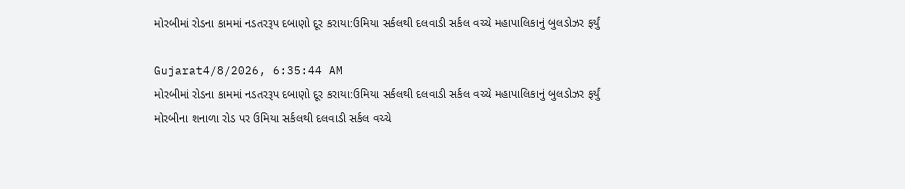મોરબીમાં રોડના કામમાં નડતરરૂપ દબાણો દૂર કરાયા:ઉમિયા સર્કલથી દલવાડી સર્કલ વચ્ચે મહાપાલિકાનું બુલડોઝર ફર્યું

Gujarat4/8/2026, 6:35:44 AM
મોરબીમાં રોડના કામમાં નડતરરૂપ દબાણો દૂર કરાયા:ઉમિયા સર્કલથી દલવાડી સર્કલ વચ્ચે મહાપાલિકાનું બુલડોઝર ફર્યું
મોરબીના શનાળા રોડ પર ઉમિયા સર્કલથી દલવાડી સર્કલ વચ્ચે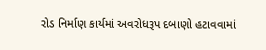રોડ નિર્માણ કાર્યમાં અવરોધરૂપ દબાણો હટાવવામાં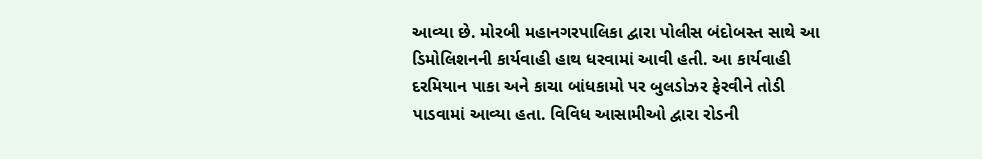આવ્યા છે. મોરબી મહાનગરપાલિકા દ્વારા પોલીસ બંદોબસ્ત સાથે આ ડિમોલિશનની કાર્યવાહી હાથ ધરવામાં આવી હતી. આ કાર્યવાહી દરમિયાન પાકા અને કાચા બાંધકામો પર બુલડોઝર ફેરવીને તોડી પાડવામાં આવ્યા હતા. વિવિધ આસામીઓ દ્વારા રોડની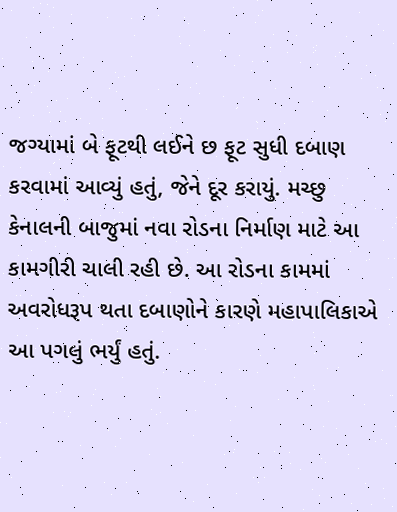જગ્યામાં બે ફૂટથી લઈને છ ફૂટ સુધી દબાણ કરવામાં આવ્યું હતું, જેને દૂર કરાયું. મચ્છુ કેનાલની બાજુમાં નવા રોડના નિર્માણ માટે આ કામગીરી ચાલી રહી છે. આ રોડના કામમાં અવરોધરૂપ થતા દબાણોને કારણે મહાપાલિકાએ આ પગલું ભર્યું હતું.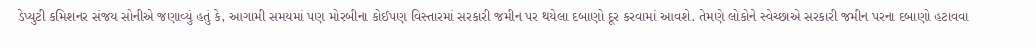ડેપ્યુટી કમિશનર સંજય સોનીએ જણાવ્યું હતું કે, આગામી સમયમાં પણ મોરબીના કોઈપણ વિસ્તારમાં સરકારી જમીન પર થયેલા દબાણો દૂર કરવામાં આવશે. તેમણે લોકોને સ્વેચ્છાએ સરકારી જમીન પરના દબાણો હટાવવા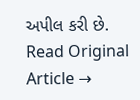અપીલ કરી છે.
Read Original Article →